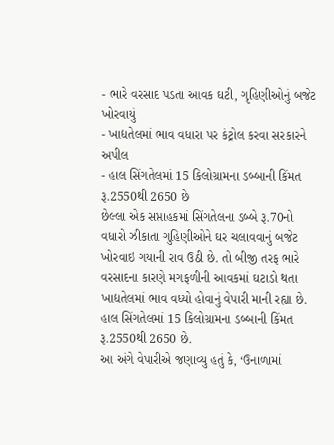- ભારે વરસાદ પડતા આવક ઘટી, ગૃહિણીઓનું બજેટ ખોરવાયું
- ખાદ્યતેલમાં ભાવ વધારા પર કંટ્રોલ કરવા સરકારને અપીલ
- હાલ સિંગતેલમાં 15 કિલોગ્રામના ડબ્બાની કિંમત રૂ.2550થી 2650 છે
છેલ્લા એક સપ્તાહકમાં સિંગતેલના ડબ્બે રૂ.70નો વધારો ઝીકાતા ગુહિણીઓને ઘર ચલાવવાનું બજેટ ખોરવાઇ ગયાની રાવ ઉઠી છે. તો બીજી તરફ ભારે વરસાદના કારણે મગફળીની આવકમાં ઘટાડો થતા ખાદ્યતેલમાં ભાવ વધ્યો હોવાનું વેપારી માની રહ્યા છે. હાલ સિંગતેલમાં 15 કિલોગ્રામના ડબ્બાની કિંમત રૂ.2550થી 2650 છે.
આ અંગે વેપારીએ જણાવ્યુ હતું કે, ‘ઉનાળામાં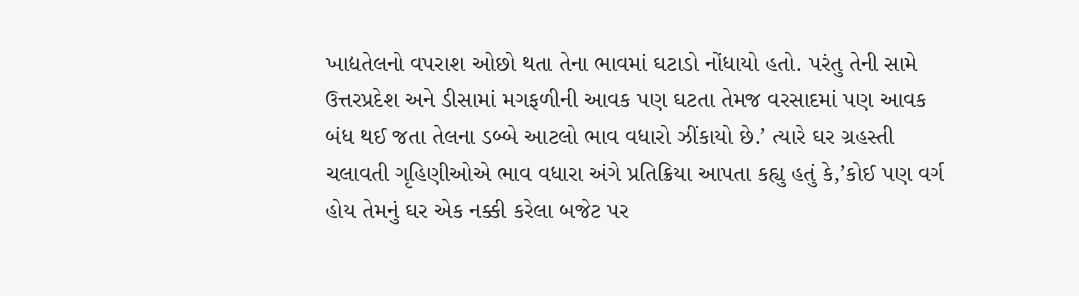ખાદ્યતેલનો વપરાશ ઓછો થતા તેના ભાવમાં ઘટાડો નોંધાયો હતો. પરંતુ તેની સામે ઉત્તરપ્રદેશ અને ડીસામાં મગફળીની આવક પણ ઘટતા તેમજ વરસાદમાં પણ આવક બંધ થઈ જતા તેલના ડબ્બે આટલો ભાવ વધારો ઝીંકાયો છે.’ ત્યારે ઘર ગ્રહસ્તી ચલાવતી ગૃહિણીઓએ ભાવ વધારા અંગે પ્રતિક્રિયા આપતા કહ્યુ હતું કે,’કોઈ પણ વર્ગ હોય તેમનું ઘર એક નક્કી કરેલા બજેટ પર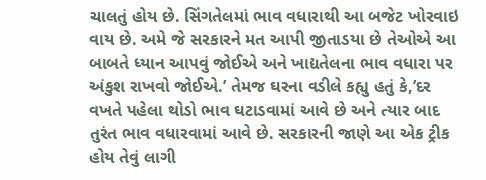ચાલતું હોય છે. સિંગતેલમાં ભાવ વધારાથી આ બજેટ ખોરવાઇ વાય છે. અમે જે સરકારને મત આપી જીતાડયા છે તેઓએ આ બાબતે ધ્યાન આપવું જોઈએ અને ખાદ્યતેલના ભાવ વધારા પર અંકુશ રાખવો જોઈએ.’ તેમજ ઘરના વડીલે કહ્યુ હતું કે,’દર વખતે પહેલા થોડો ભાવ ઘટાડવામાં આવે છે અને ત્યાર બાદ તુરંત ભાવ વધારવામાં આવે છે. સરકારની જાણે આ એક ટ્રીક હોય તેવું લાગી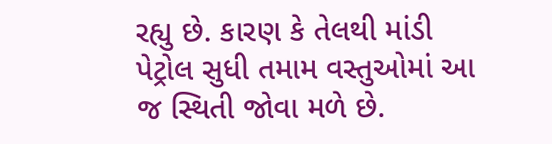રહ્યુ છે. કારણ કે તેલથી માંડી પેટ્રોલ સુધી તમામ વસ્તુઓમાં આ જ સ્થિતી જોવા મળે છે.